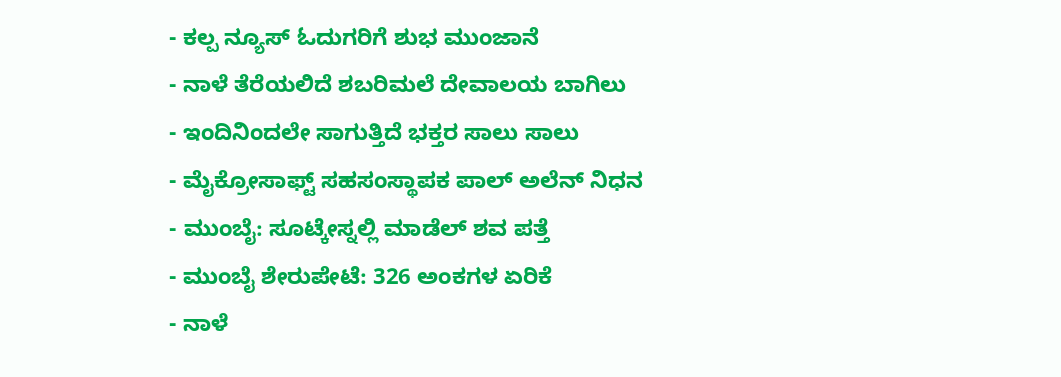- ಕಲ್ಪ ನ್ಯೂಸ್ ಓದುಗರಿಗೆ ಶುಭ ಮುಂಜಾನೆ
- ನಾಳೆ ತೆರೆಯಲಿದೆ ಶಬರಿಮಲೆ ದೇವಾಲಯ ಬಾಗಿಲು
- ಇಂದಿನಿಂದಲೇ ಸಾಗುತ್ತಿದೆ ಭಕ್ತರ ಸಾಲು ಸಾಲು
- ಮೈಕ್ರೋಸಾಫ್ಟ್ ಸಹಸಂಸ್ಥಾಪಕ ಪಾಲ್ ಅಲೆನ್ ನಿಧನ
- ಮುಂಬೈ: ಸೂಟ್ಕೇಸ್ನಲ್ಲಿ ಮಾಡೆಲ್ ಶವ ಪತ್ತೆ
- ಮುಂಬೈ ಶೇರುಪೇಟೆ: 326 ಅಂಕಗಳ ಏರಿಕೆ
- ನಾಳೆ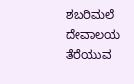ಶಬರಿಮಲೆ ದೇವಾಲಯ ತೆರೆಯುವ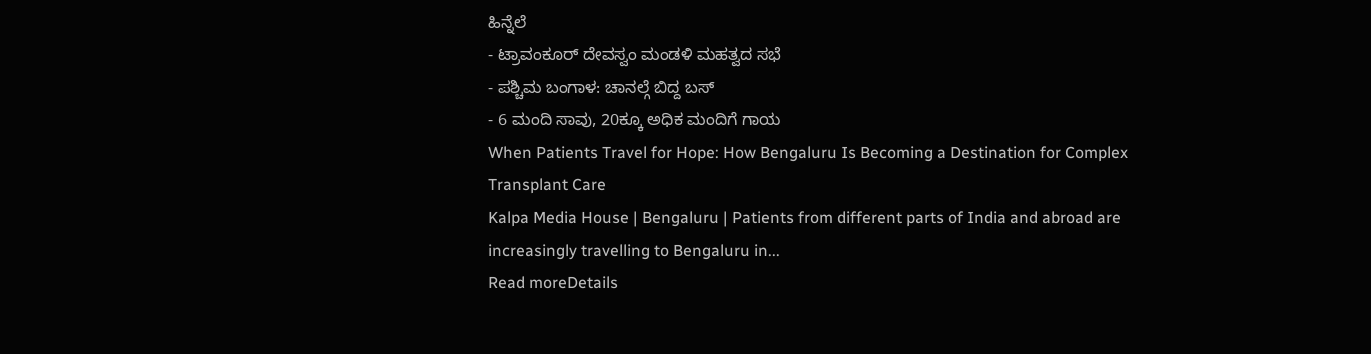ಹಿನ್ನೆಲೆ
- ಟ್ರಾವಂಕೂರ್ ದೇವಸ್ವಂ ಮಂಡಳಿ ಮಹತ್ವದ ಸಭೆ
- ಪಶ್ಚಿಮ ಬಂಗಾಳ: ಚಾನಲ್ಗೆ ಬಿದ್ದ ಬಸ್
- 6 ಮಂದಿ ಸಾವು, 20ಕ್ಕೂ ಅಧಿಕ ಮಂದಿಗೆ ಗಾಯ
When Patients Travel for Hope: How Bengaluru Is Becoming a Destination for Complex Transplant Care
Kalpa Media House | Bengaluru | Patients from different parts of India and abroad are increasingly travelling to Bengaluru in...
Read moreDetails